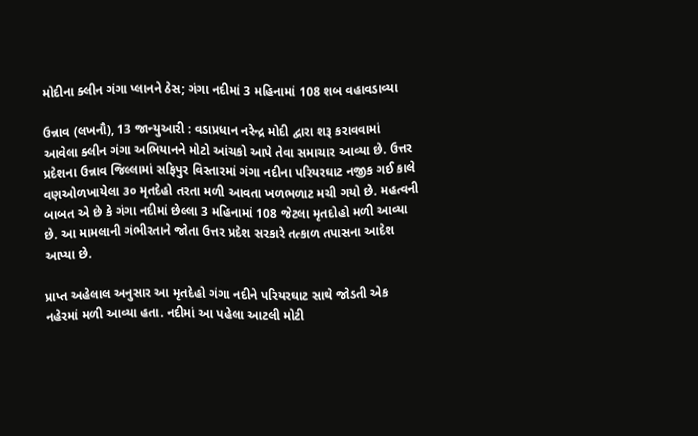મોદીના ક્લીન ગંગા પ્લાનને ઠેસ; ગંગા નદીમાં 3 મહિનામાં 108 શબ વહાવડાવ્યા

ઉન્નાવ (લખનૌ), 13 જાન્યુઆરી : વડાપ્રધાન નરેન્દ્ર મોદી દ્વારા શરૂ કરાવવામાં આવેલા ક્લીન ગંગા અભિયાનને મોટો આંચકો આપે તેવા સમાચાર આવ્યા છે. ઉત્તર પ્રદેશના ઉન્નાવ જિલ્લામાં સફિપુર વિસ્તારમાં ગંગા નદીના પરિયરઘાટ નજીક ગઈ કાલે વણઓળખાયેલા ૩૦ મૃતદેહો તરતા મળી આવતા ખળભળાટ મચી ગયો છે. મહત્વની બાબત એ છે કે ગંગા નદીમાં છેલ્લા 3 મહિનામાં 108 જેટલા મૃતદોહો મળી આવ્યા છે. આ મામલાની ગંભીરતાને જોતા ઉત્તર પ્રદેશ સરકારે તત્કાળ તપાસના આદેશ આપ્યા છે.

પ્રાપ્ત અહેલાલ અનુસાર આ મૃતદેહો ગંગા નદીને પરિયરઘાટ સાથે જોડતી એક નહેરમાં મળી આવ્યા હતા. નદીમાં આ પહેલા આટલી મોટી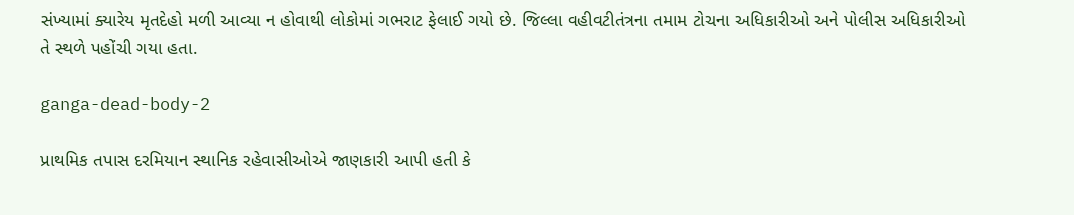સંખ્યામાં ક્યારેય મૃતદેહો મળી આવ્યા ન હોવાથી લોકોમાં ગભરાટ ફેલાઈ ગયો છે. જિલ્લા વહીવટીતંત્રના તમામ ટોચના અધિકારીઓ અને પોલીસ અધિકારીઓ તે સ્થળે પહોંચી ગયા હતા.

ganga-dead-body-2

પ્રાથમિક તપાસ દરમિયાન સ્થાનિક રહેવાસીઓએ જાણકારી આપી હતી કે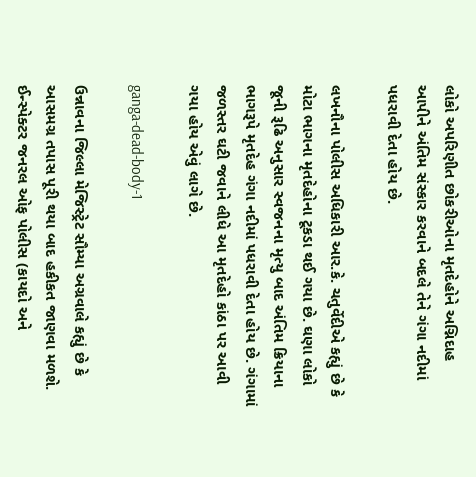લોકો અપરિણીત છોકરીઓના મૃતદેહોને અગ્નિદાહ આપીને અંતિમ સંસ્કાર કરવાને બદલે તેને ગંગા નદીમાં પધરાવી દેતા હોય છે.

લખનૌના પોલીસ અધિકારી આર.કે. ચતુર્વેદીએ કહ્યું છે કે મોટા ભાગના મૃતદેહોના ટૂકડા થઈ ગયા છે. ઘણા લોકો જૂની રૂઢિ અનુસાર સ્વજનના મૃત્યુ બાદ અંતિમ ક્રિયાના ભાગરૂપે મૃતદેહ ગંગા નદીમાં પધરાવી દેતા હોય છે. ગંગામાં જળસ્તર ઘટી જવાને લીધે આ મૃતદેહો કાંઠા પર આવી ગયા હોય એવું લાગે છે.

ganga-dead-body-1

ઉન્નાવના જિલ્લા મેજિસ્ટ્રેટ સૌમ્યા અગ્રવાલે કહ્યું છે કે આસમગ્ર તપાસ પૂરી થયા બાદ હકીકત જાણવા મળશે. ઈન્સ્પેક્ટર જનરલ ઓફ પોલીસ (કાયદો અને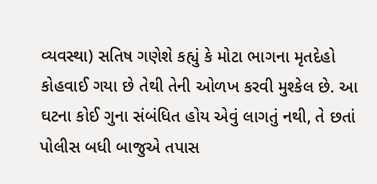વ્યવસ્થા) સતિષ ગણેશે કહ્યું કે મોટા ભાગના મૃતદેહો કોહવાઈ ગયા છે તેથી તેની ઓળખ કરવી મુશ્કેલ છે. આ ઘટના કોઈ ગુના સંબંધિત હોય એવું લાગતું નથી, તે છતાં પોલીસ બધી બાજુએ તપાસ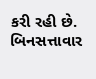કરી રહી છે. બિનસત્તાવાર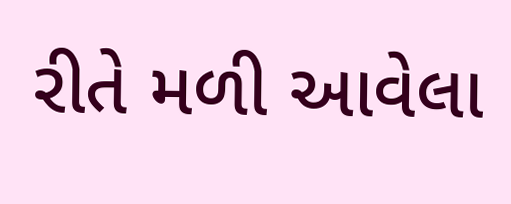રીતે મળી આવેલા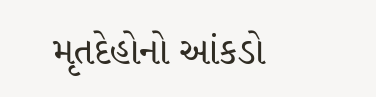મૃતદેહોનો આંકડો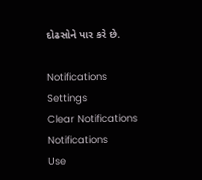દોઢસોને પાર કરે છે.

Notifications
Settings
Clear Notifications
Notifications
Use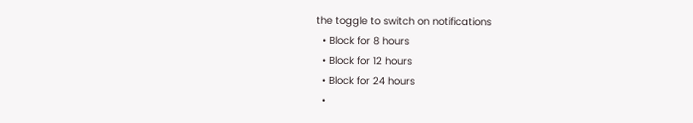the toggle to switch on notifications
  • Block for 8 hours
  • Block for 12 hours
  • Block for 24 hours
  •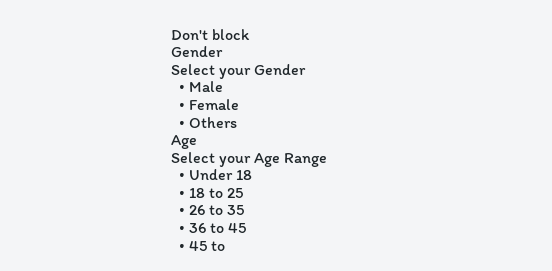Don't block
Gender
Select your Gender
  • Male
  • Female
  • Others
Age
Select your Age Range
  • Under 18
  • 18 to 25
  • 26 to 35
  • 36 to 45
  • 45 to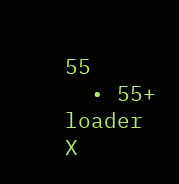55
  • 55+
loader
X